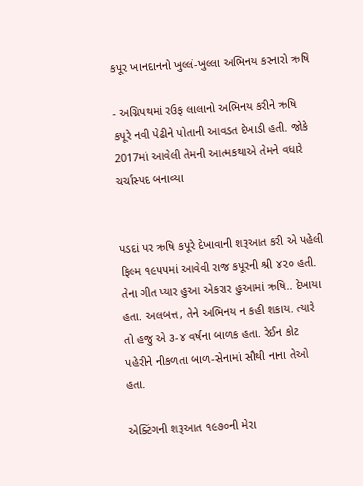કપૂર ખાનદાનનો ખુલ્લં-ખુલ્લા અભિનય કરનારો ઋષિ

- અગ્નિપથમાં રઉફ લાલાનો અભિનય કરીને ઋષિ કપૂરે નવી પેઢીને પોતાની આવડત દેખાડી હતી. જોકે 2017માં આવેલી તેમની આત્મકથાએ તેમને વધારે ચર્ચાસ્પદ બનાવ્યા


પડદાં પર ઋષિ કપૂરે દેખાવાની શરૂઆત કરી એ પહેલી ફિલ્મ ૧૯૫૫માં આવેવી રાજ કપૂરની શ્રી ૪૨૦ હતી. તેના ગીત પ્યાર હુઆ એકરાર હુઆમાં ઋષિ.. દેખાયા હતા. અલબત્ત, તેને અભિનય ન કહી શકાય. ત્યારે તો હજુ એ ૩-૪ વર્ષના બાળક હતા. રેઈન કોટ પહેરીને નીકળતા બાળ-સેનામાં સૌથી નાના તેઓ હતા.

એક્ટિંગની શરૂઆત ૧૯૭૦ની મેરા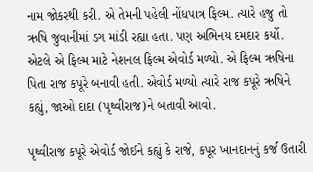નામ જોકરથી કરી. એ તેમની પહેલી નોંધપાત્ર ફિલ્મ. ત્યારે હજુ તો ઋષિ જુવાનીમાં ડગ માંડી રહ્યા હતા. પણ અભિનય દમદાર કર્યો. એટલે એ ફિલ્મ માટે નેશનલ ફિલ્મ એવોર્ડ મળ્યો. એ ફિલ્મ ઋષિના પિતા રાજ કપૂરે બનાવી હતી. એવોર્ડ મળ્યો ત્યારે રાજ કપૂરે ઋષિને કહ્યું, જાઓ દાદા (પૃથ્વીરાજ)ને બતાવી આવો.

પૃથ્વીરાજ કપૂરે એવોર્ડ જોઈને કહ્યું કે રાજે, કપૂર ખાનદાનનું કર્જ ઉતારી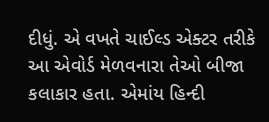દીધું. એ વખતે ચાઈલ્ડ એક્ટર તરીકે આ એવોર્ડ મેળવનારા તેઓ બીજા કલાકાર હતા. એમાંય હિન્દી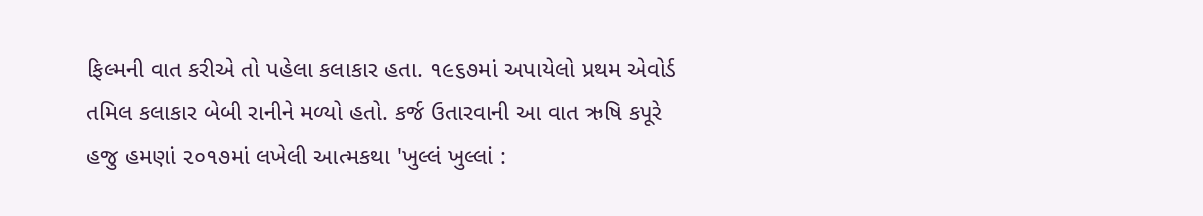ફિલ્મની વાત કરીએ તો પહેલા કલાકાર હતા. ૧૯૬૭માં અપાયેલો પ્રથમ એવોર્ડ તમિલ કલાકાર બેબી રાનીને મળ્યો હતો. કર્જ ઉતારવાની આ વાત ઋષિ કપૂરે હજુ હમણાં ૨૦૧૭માં લખેલી આત્મકથા 'ખુલ્લં ખુલ્લાં :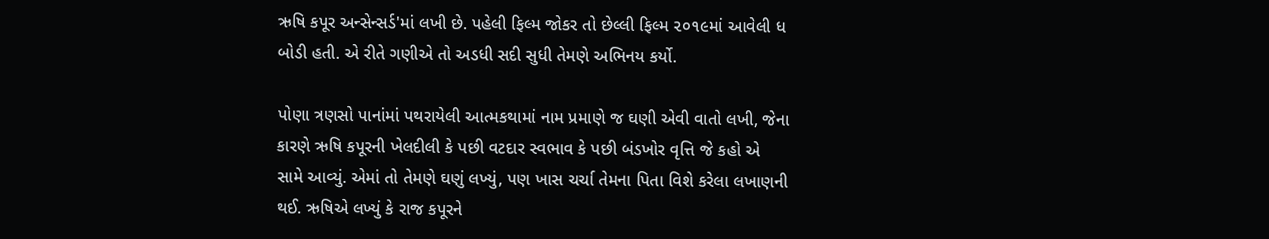ઋષિ કપૂર અન્સેન્સર્ડ'માં લખી છે. પહેલી ફિલ્મ જોકર તો છેલ્લી ફિલ્મ ૨૦૧૯માં આવેલી ધ બોડી હતી. એ રીતે ગણીએ તો અડધી સદી સુધી તેમણે અભિનય કર્યો.

પોણા ત્રણસો પાનાંમાં પથરાયેલી આત્મકથામાં નામ પ્રમાણે જ ઘણી એવી વાતો લખી, જેના કારણે ઋષિ કપૂરની ખેલદીલી કે પછી વટદાર સ્વભાવ કે પછી બંડખોર વૃત્તિ જે કહો એ સામે આવ્યું. એમાં તો તેમણે ઘણું લખ્યું, પણ ખાસ ચર્ચા તેમના પિતા વિશે કરેલા લખાણની થઈ. ઋષિએ લખ્યું કે રાજ કપૂરને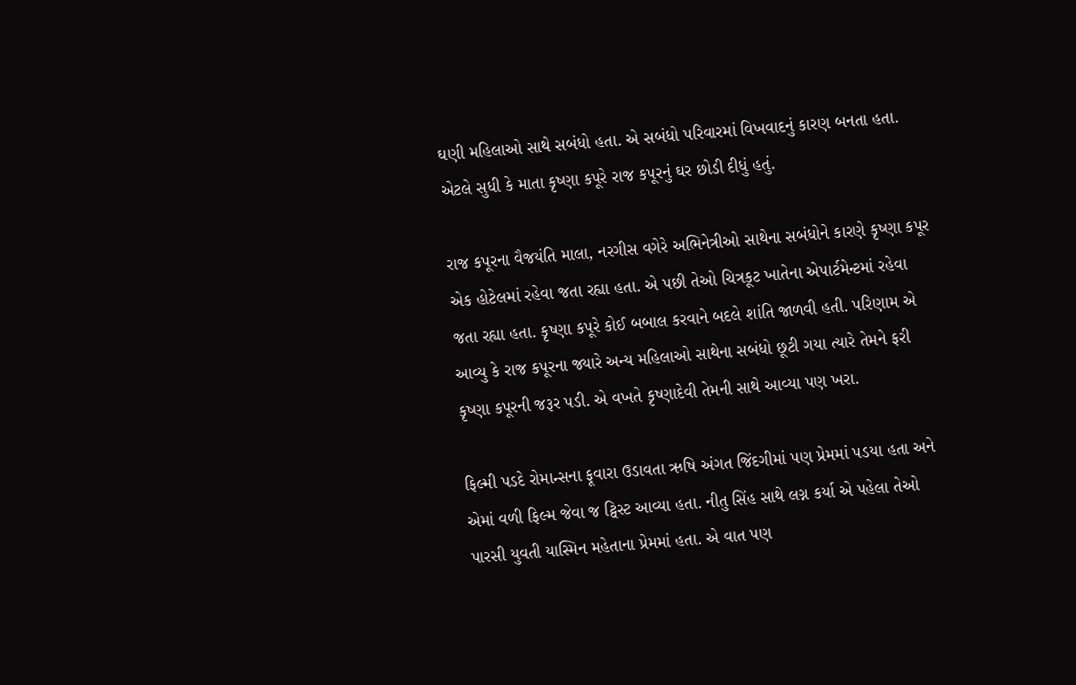ઘણી મહિલાઓ સાથે સબંધો હતા. એ સબંધો પરિવારમાં વિખવાદનું કારણ બનતા હતા. એટલે સુધી કે માતા કૃષ્ણા કપૂરે રાજ કપૂરનું ઘર છોડી દીધું હતું.

રાજ કપૂરના વૈજયંતિ માલા, નરગીસ વગેરે અભિનેત્રીઓ સાથેના સબંધોને કારણે કૃષ્ણા કપૂર એક હોટેલમાં રહેવા જતા રહ્યા હતા. એ પછી તેઓ ચિત્રકૂટ ખાતેના એપાર્ટમેન્ટમાં રહેવા જતા રહ્યા હતા. કૃષ્ણા કપૂરે કોઈ બબાલ કરવાને બદલે શાંતિ જાળવી હતી. પરિણામ એ આવ્યુ કે રાજ કપૂરના જ્યારે અન્ય મહિલાઓ સાથેના સબંધો છૂટી ગયા ત્યારે તેમને ફરી કૃષ્ણા કપૂરની જરૂર પડી. એ વખતે કૃષ્ણાદેવી તેમની સાથે આવ્યા પણ ખરા.

ફિલ્મી પડદે રોમાન્સના ફૂવારા ઉડાવતા ઋષિ અંગત જિંદગીમાં પણ પ્રેમમાં પડયા હતા અને એમાં વળી ફિલ્મ જેવા જ ટ્વિસ્ટ આવ્યા હતા. નીતુ સિંહ સાથે લગ્ન કર્યા એ પહેલા તેઓ પારસી યુવતી યાસ્મિન મહેતાના પ્રેમમાં હતા. એ વાત પણ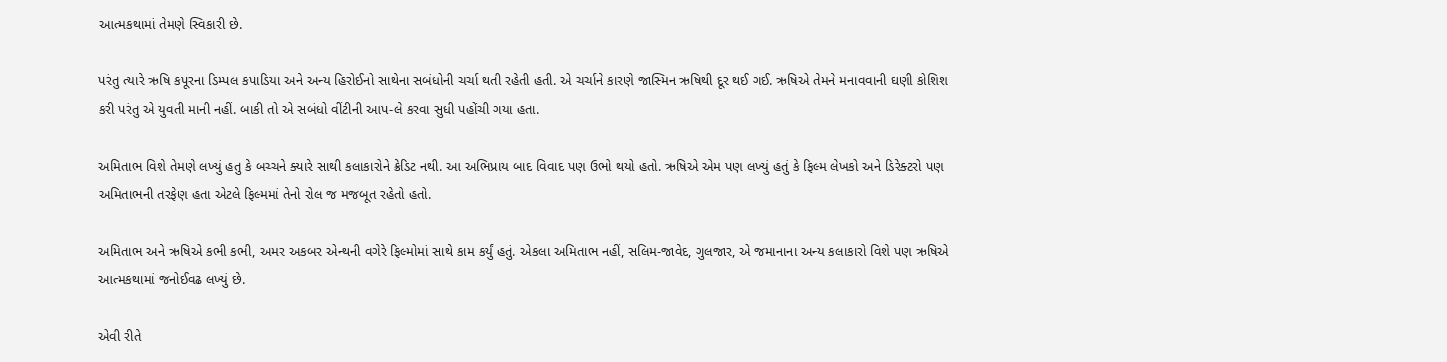આત્મકથામાં તેમણે સ્વિકારી છે.

પરંતુ ત્યારે ઋષિ કપૂરના ડિમ્પલ કપાડિયા અને અન્ય હિરોઈનો સાથેના સબંધોની ચર્ચા થતી રહેતી હતી. એ ચર્ચાને કારણે જાસ્મિન ઋષિથી દૂર થઈ ગઈ. ઋષિએ તેમને મનાવવાની ઘણી કોશિશ કરી પરંતુ એ યુવતી માની નહીં. બાકી તો એ સબંધો વીંટીની આપ-લે કરવા સુધી પહોંચી ગયા હતા.

અમિતાભ વિશે તેમણે લખ્યું હતુ કે બચ્ચને ક્યારે સાથી કલાકારોને ક્રેડિટ નથી. આ અભિપ્રાય બાદ વિવાદ પણ ઉભો થયો હતો. ઋષિએ એમ પણ લખ્યું હતું કે ફિલ્મ લેખકો અને ડિરેક્ટરો પણ અમિતાભની તરફેણ હતા એટલે ફિલ્મમાં તેનો રોલ જ મજબૂત રહેતો હતો.

અમિતાભ અને ઋષિએ કભી કભી, અમર અકબર એન્થની વગેરે ફિલ્મોમાં સાથે કામ કર્યું હતું. એકલા અમિતાભ નહીં, સલિમ-જાવેદ, ગુલજાર, એ જમાનાના અન્ય કલાકારો વિશે પણ ઋષિએ આત્મકથામાં જનોઈવઢ લખ્યું છે.

એવી રીતે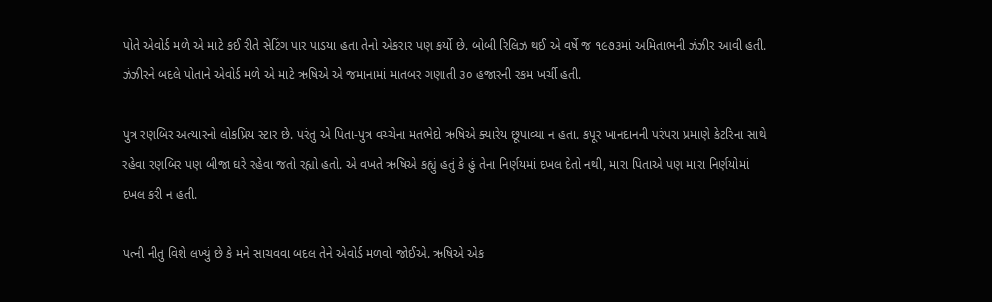પોતે એવોર્ડ મળે એ માટે કઈ રીતે સેટિંગ પાર પાડયા હતા તેનો એકરાર પણ કર્યો છે. બોબી રિલિઝ થઈ એ વર્ષે જ ૧૯૭૩માં અમિતાભની ઝંઝીર આવી હતી. ઝંઝીરને બદલે પોતાને એવોર્ડ મળે એ માટે ઋષિએ એ જમાનામાં માતબર ગણાતી ૩૦ હજારની રકમ ખર્ચી હતી.

પુત્ર રણબિર અત્યારનો લોકપ્રિય સ્ટાર છે. પરંતુ એ પિતા-પુત્ર વચ્ચેના મતભેદો ઋષિએ ક્યારેય છૂપાવ્યા ન હતા. કપૂર ખાનદાનની પરંપરા પ્રમાણે કેટરિના સાથે રહેવા રણબિર પણ બીજા ઘરે રહેવા જતો રહ્યો હતો. એ વખતે ઋષિએ કહ્યું હતું કે હું તેના નિર્ણયમાં દખલ દેતો નથી, મારા પિતાએ પણ મારા નિર્ણયોમાં દખલ કરી ન હતી.

પત્ની નીતુ વિશે લખ્યું છે કે મને સાચવવા બદલ તેને એવોર્ડ મળવો જોઈએ. ઋષિએ એક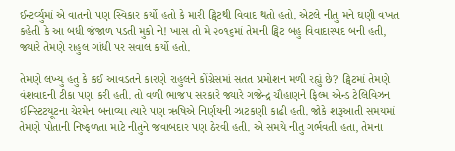ઈન્ટર્વ્યુમાં એ વાતનો પણ સ્વિકાર કર્યો હતો કે મારી ટ્વિટથી વિવાદ થતો હતો. એટલે નીતુ મને ઘણી વખત કહેતી કે આ બધી જંજાળ પડતી મુકો ને! ખાસ તો મે ૨૦૧૬માં તેમની ટ્વિટ બહુ વિવાદાસ્પદ બની હતી, જ્યારે તેમણે રાહુલ ગાંધી પર સવાલ કર્યો હતો.

તેમણે લખ્યુ હતુ કે કઈ આવડતને કારણે રાહુલને કોંગ્રેસમાં સતત પ્રમોશન મળી રહ્યું છે? ટ્વિટમાં તેમણે વંશવાદની ટીકા પણ કરી હતી. તો વળી ભાજપ સરકારે જ્યારે ગજેન્દ્ર ચૌહાણને ફિલ્મ એન્ડ ટેલિવિઝન ઈન્સ્ટિટયૂટના ચેરમેન બનાવ્યા ત્યારે પણ ઋષિએ નિર્ણયની ઝાટકણી કાઢી હતી. જોકે શરૂઆતી સમયમાં તેમણે પોતાની નિષ્ફળતા માટે નીતુને જવાબદાર પણ ઠેરવી હતી. એ સમયે નીતુ ગર્ભવતી હતા, તેમના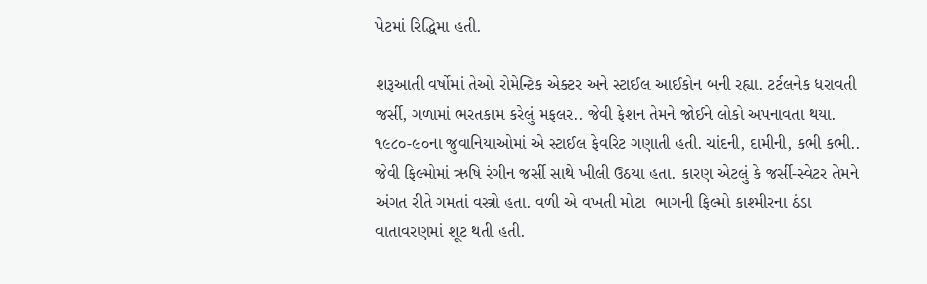પેટમાં રિદ્ધિમા હતી.

શરૂઆતી વર્ષોમાં તેઓ રોમેન્ટિક એક્ટર અને સ્ટાઈલ આઈકોન બની રહ્યા. ટર્ટલનેક ધરાવતી જર્સી, ગળામાં ભરતકામ કરેલું મફલર.. જેવી ફેશન તેમને જોઈને લોકો અપનાવતા થયા. ૧૯૮૦-૯૦ના જુવાનિયાઓમાં એ સ્ટાઈલ ફેવરિટ ગણાતી હતી. ચાંદની, દામીની, કભી કભી.. જેવી ફિલ્મોમાં ઋષિ રંગીન જર્સી સાથે ખીલી ઉઠયા હતા. કારણ એટલું કે જર્સી-સ્વેટર તેમને અંગત રીતે ગમતાં વસ્ત્રો હતા. વળી એ વખતી મોટા  ભાગની ફિલ્મો કાશ્મીરના ઠંડા વાતાવરણમાં શૂટ થતી હતી.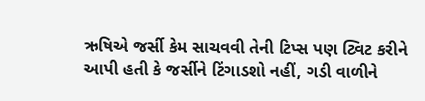ઋષિએ જર્સી કેમ સાચવવી તેની ટિપ્સ પણ ટ્વિટ કરીને આપી હતી કે જર્સીને ટિંગાડશો નહીં, ગડી વાળીને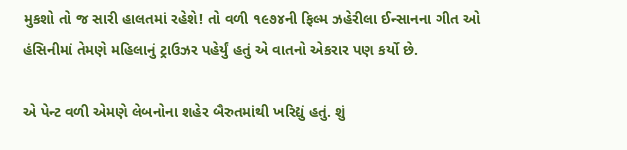મુકશો તો જ સારી હાલતમાં રહેશે! તો વળી ૧૯૭૪ની ફિલ્મ ઝહેરીલા ઈન્સાનના ગીત ઓ હંસિનીમાં તેમણે મહિલાનું ટ્રાઉઝર પહેર્યું હતું એ વાતનો એકરાર પણ કર્યો છે.

એ પેન્ટ વળી એમણે લેબનોના શહેર બૈરુતમાંથી ખરિદ્યું હતું. શું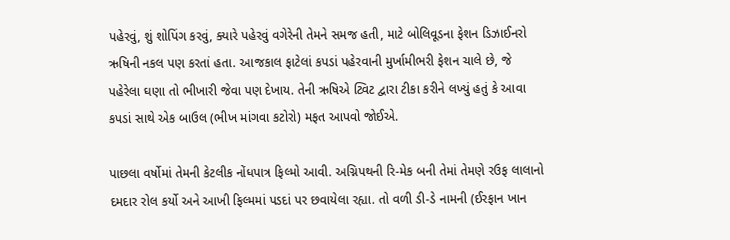પહેરવું, શું શોપિંગ કરવું, ક્યારે પહેરવું વગેરેની તેમને સમજ હતી, માટે બોલિવૂડના ફેશન ડિઝાઈનરો ઋષિની નકલ પણ કરતાં હતા. આજકાલ ફાટેલાં કપડાં પહેરવાની મુર્ખામીભરી ફેશન ચાલે છે, જે પહેરેલા ઘણા તો ભીખારી જેવા પણ દેખાય. તેની ઋષિએ ટ્વિટ દ્વારા ટીકા કરીને લખ્યું હતું કે આવા કપડાં સાથે એક બાઉલ (ભીખ માંગવા કટોરો) મફત આપવો જોઈએ.

પાછલા વર્ષોમાં તેમની કેટલીક નોંધપાત્ર ફિલ્મો આવી. અગ્નિપથની રિ-મેક બની તેમાં તેમણે રઉફ લાલાનો દમદાર રોલ કર્યો અને આખી ફિલ્મમાં પડદાં પર છવાયેલા રહ્યા. તો વળી ડી-ડે નામની (ઈરફાન ખાન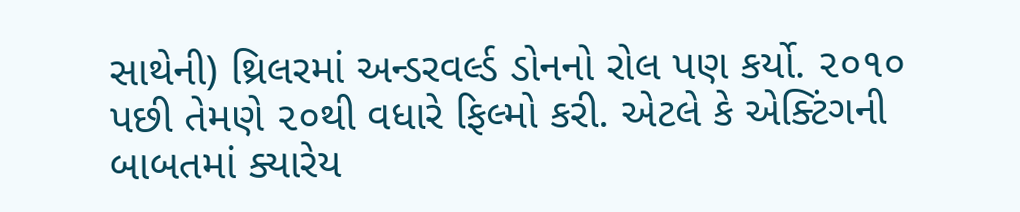સાથેની) થ્રિલરમાં અન્ડરવર્લ્ડ ડોનનો રોલ પણ કર્યો. ૨૦૧૦ પછી તેમણે ૨૦થી વધારે ફિલ્મો કરી. એટલે કે એક્ટિંગની બાબતમાં ક્યારેય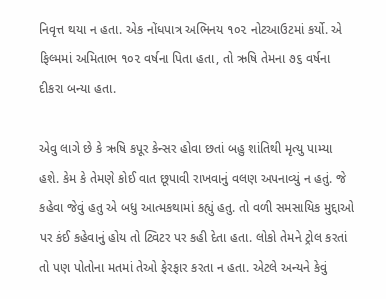નિવૃત્ત થયા ન હતા. એક નોંધપાત્ર અભિનય ૧૦૨ નોટઆઉટમાં કર્યો. એ ફિલ્મમાં અમિતાભ ૧૦૨ વર્ષના પિતા હતા, તો ઋષિ તેમના ૭૬ વર્ષના દીકરા બન્યા હતા.

એવુ લાગે છે કે ઋષિ કપૂર કેન્સર હોવા છતાં બહુ શાંતિથી મૃત્યુ પામ્યા હશે. કેમ કે તેમણે કોઈ વાત છૂપાવી રાખવાનું વલણ અપનાવ્યું ન હતું. જે કહેવા જેવું હતુ એ બધુ આત્મકથામાં કહ્યું હતુ. તો વળી સમસાયિક મુદ્દાઓ  પર કંઈ કહેવાનું હોય તો ટ્વિટર પર કહી દેતા હતા. લોકો તેમને ટ્રોલ કરતાં તો પણ પોતોના મતમાં તેઓ ફેરફાર કરતા ન હતા. એટલે અન્યને કેવું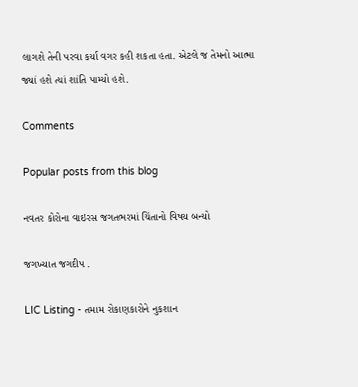લાગશે તેની પરવા કર્યા વગર કહી શકતા હતા. એટલે જ તેમનો આત્મા જ્યાં હશે ત્યાં શાંતિ પામ્યો હશે.

Comments

Popular posts from this blog

નવતર કોરોના વાઇરસ જગતભરમાં ચિંતાનો વિષય બન્યો

જગખ્યાત જગદીપ .

LIC Listing - તમામ રોકાણકારોને નુકશાન